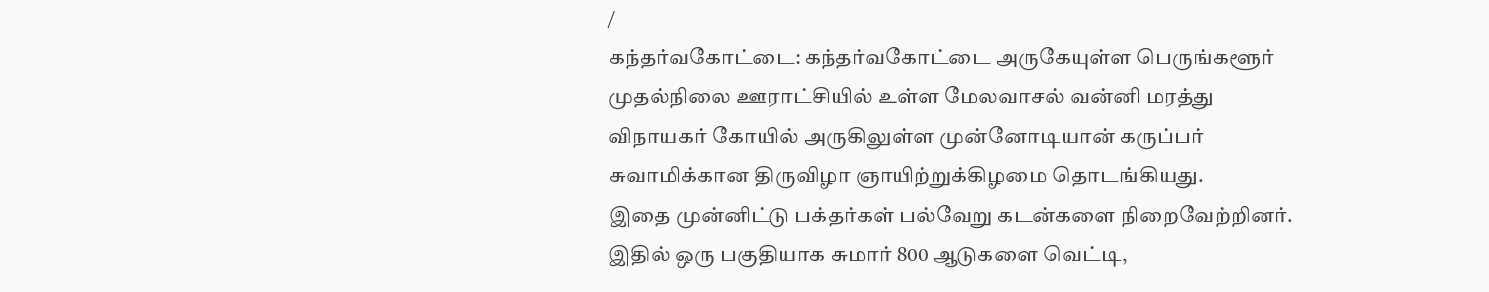/
கந்தர்வகோட்டை: கந்தர்வகோட்டை அருகேயுள்ள பெருங்களூர் முதல்நிலை ஊராட்சியில் உள்ள மேலவாசல் வன்னி மரத்து விநாயகர் கோயில் அருகிலுள்ள முன்னோடியான் கருப்பர் சுவாமிக்கான திருவிழா ஞாயிற்றுக்கிழமை தொடங்கியது.
இதை முன்னிட்டு பக்தர்கள் பல்வேறு கடன்களை நிறைவேற்றினர். இதில் ஒரு பகுதியாக சுமார் 800 ஆடுகளை வெட்டி,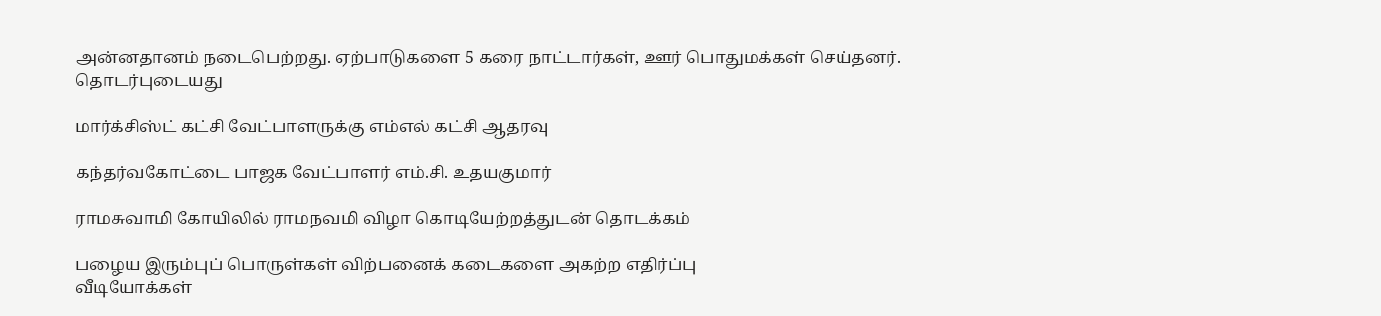அன்னதானம் நடைபெற்றது. ஏற்பாடுகளை 5 கரை நாட்டார்கள், ஊர் பொதுமக்கள் செய்தனர்.
தொடர்புடையது

மார்க்சிஸ்ட் கட்சி வேட்பாளருக்கு எம்எல் கட்சி ஆதரவு

கந்தர்வகோட்டை பாஜக வேட்பாளர் எம்.சி. உதயகுமார்

ராமசுவாமி கோயிலில் ராமநவமி விழா கொடியேற்றத்துடன் தொடக்கம்

பழைய இரும்புப் பொருள்கள் விற்பனைக் கடைகளை அகற்ற எதிர்ப்பு
வீடியோக்கள்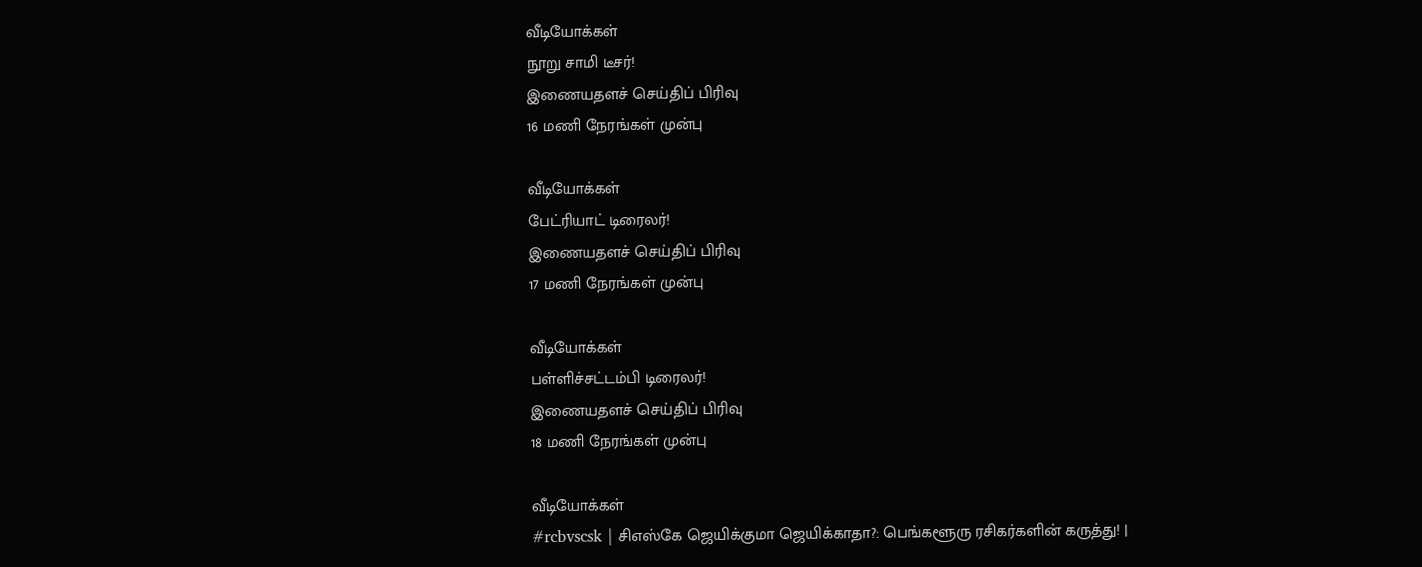வீடியோக்கள்
நூறு சாமி டீசர்!
இணையதளச் செய்திப் பிரிவு
16 மணி நேரங்கள் முன்பு

வீடியோக்கள்
பேட்ரியாட் டிரைலர்!
இணையதளச் செய்திப் பிரிவு
17 மணி நேரங்கள் முன்பு

வீடியோக்கள்
பள்ளிச்சட்டம்பி டிரைலர்!
இணையதளச் செய்திப் பிரிவு
18 மணி நேரங்கள் முன்பு

வீடியோக்கள்
#rcbvscsk | சிஎஸ்கே ஜெயிக்குமா ஜெயிக்காதா?: பெங்களூரு ரசிகர்களின் கருத்து! |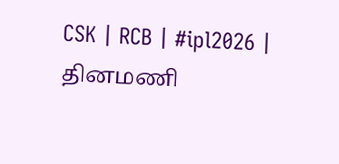CSK | RCB | #ipl2026 |
தினமணி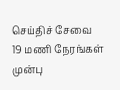செய்திச் சேவை
19 மணி நேரங்கள் முன்பு